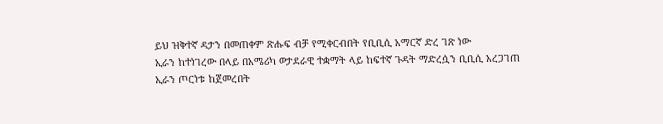ይህ ዝቅተኛ ዳታን በመጠቀም ጽሑፍ ብቻ የሚቀርብበት የቢቢሲ አማርኛ ድረ ገጽ ነው
ኢራን ከተነገረው በላይ በአሜሪካ ወታደራዊ ተቋማት ላይ ከፍተኛ ጉዳት ማድረሷን ቢቢሲ አረጋገጠ
ኢራን ጦርነቱ ከጀመረበት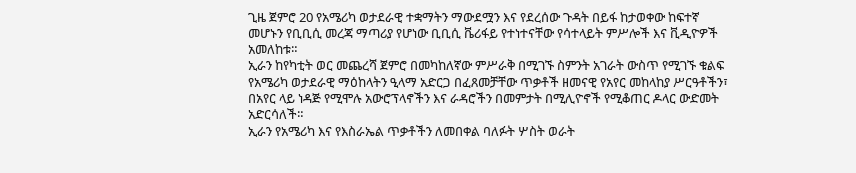ጊዜ ጀምሮ 20 የአሜሪካ ወታደራዊ ተቋማትን ማውደሟን እና የደረሰው ጉዳት በይፋ ከታወቀው ከፍተኛ መሆኑን የቢቢሲ መረጃ ማጣሪያ የሆነው ቢቢሲ ቬሪፋይ የተነተናቸው የሳተላይት ምሥሎች እና ቪዲዮዎች አመለከቱ።
ኢራን ከየካቲት ወር መጨረሻ ጀምሮ በመካከለኛው ምሥራቅ በሚገኙ ስምንት አገራት ውስጥ የሚገኙ ቁልፍ የአሜሪካ ወታደራዊ ማዕከላትን ዒላማ አድርጋ በፈጸመቻቸው ጥቃቶች ዘመናዊ የአየር መከላከያ ሥርዓቶችን፣ በአየር ላይ ነዳጅ የሚሞሉ አውሮፕላኖችን እና ራዳሮችን በመምታት በሚሊዮኖች የሚቆጠር ዶላር ውድመት አድርሳለች።
ኢራን የአሜሪካ እና የእስራኤል ጥቃቶችን ለመበቀል ባለፉት ሦስት ወራት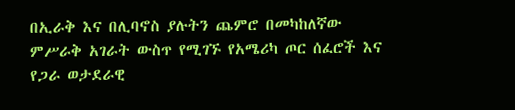በኢራቅ እና በሊባኖስ ያሉትን ጨምሮ በመካከለኛው ምሥራቅ አገራት ውስጥ የሚገኙ የአሜሪካ ጦር ሰፈሮች እና የጋራ ወታደራዊ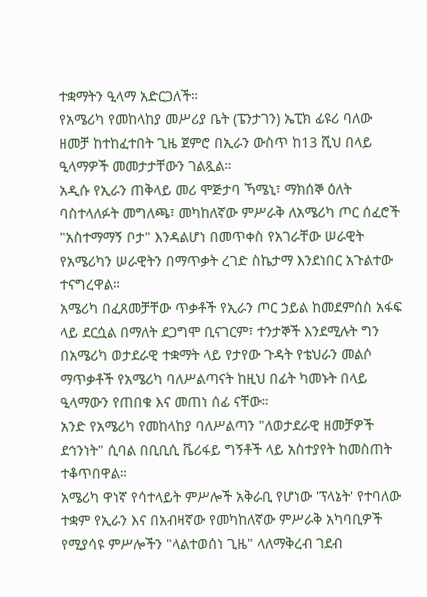ተቋማትን ዒላማ አድርጋለች።
የአሜሪካ የመከላከያ መሥሪያ ቤት (ፔንታገን) ኤፒክ ፊዩሪ ባለው ዘመቻ ከተከፈተበት ጊዜ ጀምሮ በኢራን ውስጥ ከ13 ሺህ በላይ ዒላማዎች መመታታቸውን ገልጿል።
አዲሱ የኢራን ጠቅላይ መሪ ሞጅታባ ኻሜኒ፣ ማክሰኞ ዕለት ባስተላለፉት መግለጫ፣ መካከለኛው ምሥራቅ ለአሜሪካ ጦር ሰፈሮች "አስተማማኝ ቦታ" እንዳልሆነ በመጥቀስ የአገራቸው ሠራዊት የአሜሪካን ሠራዊትን በማጥቃት ረገድ ስኬታማ እንደነበር አጉልተው ተናግረዋል።
አሜሪካ በፈጸመቻቸው ጥቃቶች የኢራን ጦር ኃይል ከመደምሰስ አፋፍ ላይ ደርሷል በማለት ደጋግሞ ቢናገርም፣ ተንታኞች እንደሚሉት ግን በአሜሪካ ወታደራዊ ተቋማት ላይ የታየው ጉዳት የቴህራን መልሶ ማጥቃቶች የአሜሪካ ባለሥልጣናት ከዚህ በፊት ካመኑት በላይ ዒላማውን የጠበቁ እና መጠነ ሰፊ ናቸው።
አንድ የአሜሪካ የመከላከያ ባለሥልጣን "ለወታደራዊ ዘመቻዎች ደኅንነት" ሲባል በቢቢሲ ቬሪፋይ ግኝቶች ላይ አስተያየት ከመስጠት ተቆጥበዋል።
አሜሪካ ዋነኛ የሳተላይት ምሥሎች አቅራቢ የሆነው 'ፕላኔት' የተባለው ተቋም የኢራን እና በአብዛኛው የመካከለኛው ምሥራቅ አካባቢዎች የሚያሳዩ ምሥሎችን "ላልተወሰነ ጊዜ" ላለማቅረብ ገደብ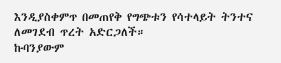እንዲያስቀምጥ በመጠየቅ የግጭቱን የሳተላይት ትንተና ለመገደብ ጥረት አድርጋለች።
ኩባንያውም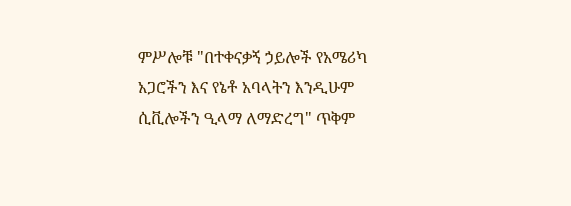ምሥሎቹ "በተቀናቃኝ ኃይሎች የአሜሪካ አጋሮችን እና የኔቶ አባላትን እንዲሁም ሲቪሎችን ዒላማ ለማድረግ" ጥቅም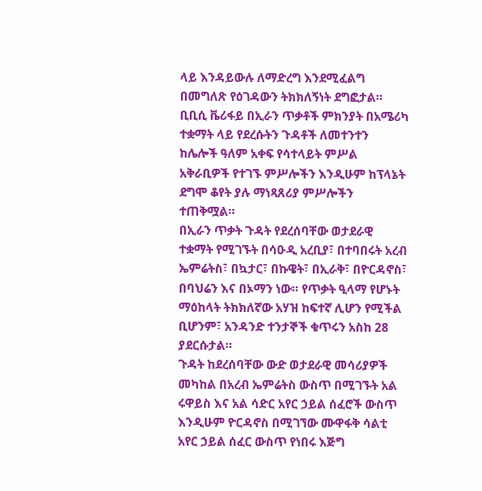ላይ እንዳይውሉ ለማድረግ እንደሚፈልግ በመግለጽ የዕገዳውን ትክክለኝነት ደግፎታል።
ቢቢሲ ቬሪፋይ በኢራን ጥቃቶች ምክንያት በአሜሪካ ተቋማት ላይ የደረሱትን ጉዳቶች ለመተንተን ከሌሎች ዓለም አቀፍ የሳተላይት ምሥል አቅራቢዎች የተገኙ ምሥሎችን እንዲሁም ከፕላኔት ደግሞ ቆየት ያሉ ማነጻጸሪያ ምሥሎችን ተጠቅሟል።
በኢራን ጥቃት ጉዳት የደረሰባቸው ወታደራዊ ተቋማት የሚገኙት በሳዑዲ አረቢያ፣ በተባበሩት አረብ ኤምሬትስ፣ በኳታር፣ በኩዌት፣ በኢራቅ፣ በዮርዳኖስ፣ በባህሬን እና በኦማን ነው። የጥቃት ዒላማ የሆኑት ማዕከላት ትክክለኛው አሃዝ ከፍተኛ ሊሆን የሚችል ቢሆንም፣ አንዳንድ ተንታኞች ቁጥሩን አስከ 28 ያደርሱታል።
ጉዳት ከደረሰባቸው ውድ ወታደራዊ መሳሪያዎች መካከል በአረብ ኤምሬትስ ውስጥ በሚገኙት አል ሩዋይስ እና አል ሳድር አየር ኃይል ሰፈሮች ውስጥ እንዲሁም ዮርዳኖስ በሚገኘው ሙዋፋቅ ሳልቲ አየር ኃይል ሰፈር ውስጥ የነበሩ እጅግ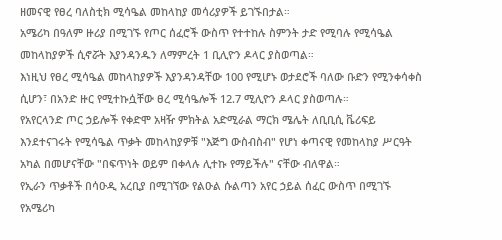ዘመናዊ የፀረ ባለስቲክ ሚሳዔል መከላከያ መሳሪያዎች ይገኙበታል።
አሜሪካ በዓለም ዙሪያ በሚገኙ የጦር ሰፈሮች ውስጥ የተተከሉ ስምንት ታድ የሚባሉ የሚሳዔል መከላከያዎች ሲኖሯት እያንዳንዱን ለማምረት 1 ቢሊዮን ዶላር ያስወጣል።
እነዚህ የፀረ ሚሳዔል መከላከያዎች እያንዳንዳቸው 100 የሚሆኑ ወታደሮች ባለው ቡድን የሚንቀሳቀስ ሲሆን፣ በአንድ ዙር የሚተኩሷቸው ፀረ ሚሳዔሎች 12.7 ሚሊዮን ዶላር ያስወጣሉ።
የአየርላንድ ጦር ኃይሎች የቀድሞ አዛዥ ምክትል አድሚራል ማርክ ሜሌት ለቢቢሲ ቬሪፍይ እንደተናገሩት የሚሳዔል ጥቃት መከላከያዎቹ "እጅግ ውስብስብ" የሆነ ቀጣናዊ የመከላከያ ሥርዓት አካል በመሆናቸው "በፍጥነት ወይም በቀላሉ ሊተኩ የማይችሉ" ናቸው ብለዋል።
የኢራን ጥቃቶች በሳዑዲ አረቢያ በሚገኘው የልዑል ሱልጣን አየር ኃይል ሰፈር ውስጥ በሚገኙ የአሜሪካ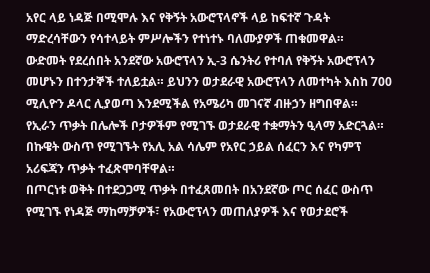አየር ላይ ነዳጅ በሚሞሉ እና የቅኝት አውሮፕላኖች ላይ ከፍተኛ ጉዳት ማድረሳቸውን የሳተላይት ምሥሎችን የተነተኑ ባለሙያዎች ጠቁመዋል።
ውድመት የደረሰበት አንደኛው አውሮፕላን ኢ-3 ሴንትሪ የተባለ የቅኝት አውሮፕላን መሆኑን በተንታኞች ተለይቷል። ይህንን ወታደራዊ አውሮፕላን ለመተካት እስከ 700 ሚሊዮን ዶላር ሊያወጣ እንደሚችል የአሜሪካ መገናኛ ብዙኃን ዘግበዋል።
የኢራን ጥቃት በሌሎች ቦታዎችም የሚገኙ ወታደራዊ ተቋማትን ዒላማ አድርጓል። በኩዌት ውስጥ የሚገኙት የአሊ አል ሳሌም የአየር ኃይል ሰፈርን እና የካምፕ አሪፍጃን ጥቃት ተፈጽሞባቸዋል።
በጦርነቱ ወቅት በተደጋጋሚ ጥቃት በተፈጸመበት በአንደኛው ጦር ሰፈር ውስጥ የሚገኙ የነዳጅ ማከማቻዎች፣ የአውሮፕላን መጠለያዎች እና የወታደሮች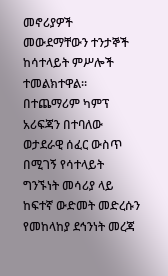መኖሪያዎች መውደማቸውን ተንታኞች ከሳተላይት ምሥሎች ተመልክተዋል።
በተጨማሪም ካምፕ አሪፍጃን በተባለው ወታደራዊ ሰፈር ውስጥ በሚገኝ የሳተላይት ግንኙነት መሳሪያ ላይ ከፍተኛ ውድመት መድረሱን የመከላከያ ደኅንነት መረጃ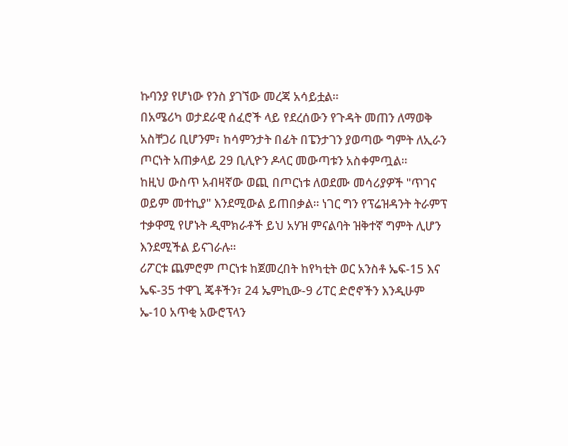ኩባንያ የሆነው የንስ ያገኘው መረጃ አሳይቷል።
በአሜሪካ ወታደራዊ ሰፈሮች ላይ የደረሰውን የጉዳት መጠን ለማወቅ አስቸጋሪ ቢሆንም፣ ከሳምንታት በፊት በፔንታገን ያወጣው ግምት ለኢራን ጦርነት አጠቃላይ 29 ቢሊዮን ዶላር መውጣቱን አስቀምጧል።
ከዚህ ውስጥ አብዛኛው ወጪ በጦርነቱ ለወደሙ መሳሪያዎች "ጥገና ወይም መተኪያ" እንደሚውል ይጠበቃል። ነገር ግን የፕሬዝዳንት ትራምፕ ተቃዋሚ የሆኑት ዲሞክራቶች ይህ አሃዝ ምናልባት ዝቅተኛ ግምት ሊሆን እንደሚችል ይናገራሉ።
ሪፖርቱ ጨምሮም ጦርነቱ ከጀመረበት ከየካቲት ወር አንስቶ ኤፍ-15 እና ኤፍ-35 ተዋጊ ጄቶችን፣ 24 ኤምኪው-9 ሪፐር ድሮኖችን እንዲሁም ኤ-10 አጥቂ አውሮፕላን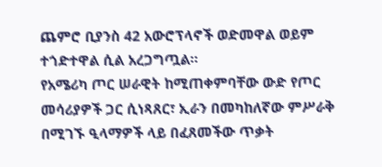ጨምሮ ቢያንስ 42 አውሮፕላኖች ወድመዋል ወይም ተጎድተዋል ሲል አረጋግጧል።
የአሜሪካ ጦር ሠራዊት ከሚጠቀምባቸው ውድ የጦር መሳሪያዎች ጋር ሲነጻጸር፣ ኢራን በመካከለኛው ምሥራቅ በሚገኙ ዒላማዎች ላይ በፈጸመችው ጥቃት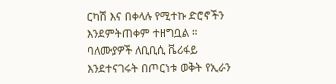ርካሽ እና በቀላሉ የሚተኩ ድሮኖችን እንደምትጠቀም ተዘግቧል ።
ባለሙያዎች ለቢቢሲ ቬሪፋይ እንደተናገሩት በጦርነቱ ወቅት የኢራን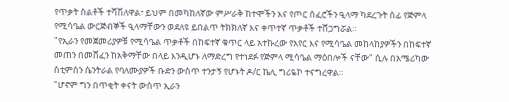የጥቃት ስልቶች ተሻሽለዋል፣ ይህም በመካከለኛው ምሥራቅ ከተሞችን እና የጦር ሰፈሮችን ዒላማ ካደረጉት ሰፊ የጅምላ የሚሳዔል ውርጅብኞች ዒላማቸውን ወደለዩ ይበልጥ ትክክለኛ እና ቀጥተኛ ጥቃቶች ተሸጋግሯል።
"የኢራን የመጀመሪያዎቹ የሚሳዔል ጥቃቶች በከፍተኛ ቁጥር ላይ አተኩረው የአየር እና የሚሳዔል መከላከያዎችን በከፍተኛ መጠን በመሸፈን ከአቅማቸው በላይ እንዲሆኑ ለማድረግ የተነደፉ የጅምላ ሚሳዔል ማዕበሎች ናቸው" ሲሉ በአሜሪካው ስቲምሰን ሴንትራል የባለሙያዎች ቡድን ውስጥ ተንታኝ የሆኑት ዶ/ር ኬሊ ግሪዬኮ ተናግረዋል።
"ሆኖም ግን በጥቂት ቀናት ውስጥ ኢራን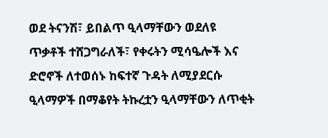ወደ ትናንሽ፣ ይበልጥ ዒላማቸውን ወደለዩ ጥቃቶች ተሸጋግራለች፣ የቀሩትን ሚሳዔሎች እና ድሮኖች ለተወሰኑ ከፍተኛ ጉዳት ለሚያደርሱ ዒላማዎች በማቆየት ትኩረቷን ዒላማቸውን ለጥቂት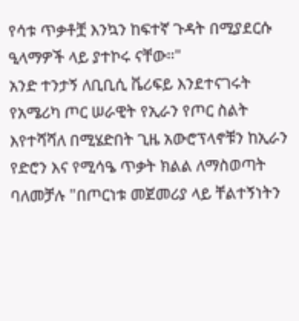የሳቱ ጥቃቶቿ እንኳን ከፍተኛ ጉዳት በሚያደርሱ ዒላማዎች ላይ ያተኮሩ ናቸው።"
አንድ ተንታኝ ለቢቢሲ ቬሪፍይ እንደተናገሩት የአሜሪካ ጦር ሠራዊት የኢራን የጦር ስልት እየተሻሻለ በሚሄድበት ጊዜ አውሮፕላኖቹን ከኢራን የድሮን እና የሚሳዔ ጥቃት ክልል ለማስወጣት ባለመቻሉ "በጦርነቱ መጀመሪያ ላይ ቸልተኝነትን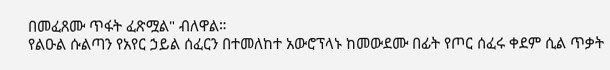በመፈጸሙ ጥፋት ፈጽሟል" ብለዋል።
የልዑል ሱልጣን የአየር ኃይል ሰፈርን በተመለከተ አውሮፕላኑ ከመውደሙ በፊት የጦር ሰፈሩ ቀደም ሲል ጥቃት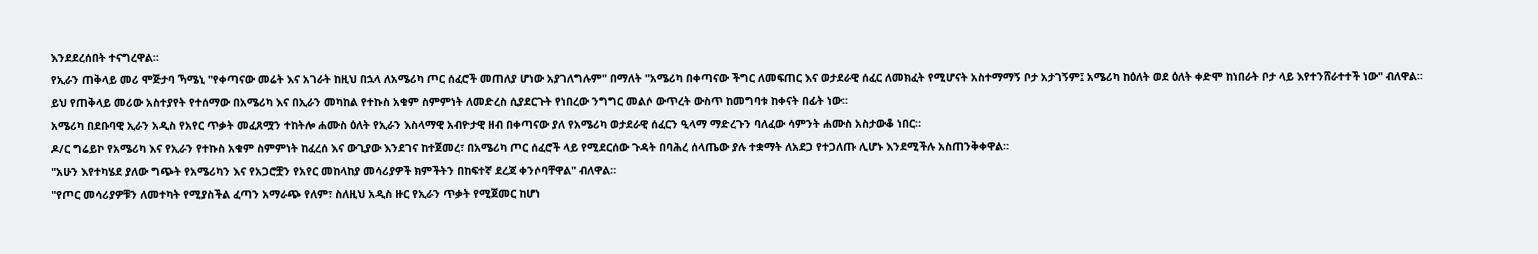እንደደረሰበት ተናግረዋል።
የኢራን ጠቅላይ መሪ ሞጅታባ ኻሜኒ "የቀጣናው መሬት እና አገራት ከዚህ በኋላ ለአሜሪካ ጦር ሰፈሮች መጠለያ ሆነው አያገለግሉም" በማለት "አሜሪካ በቀጣናው ችግር ለመፍጠር እና ወታደራዊ ሰፈር ለመክፈት የሚሆናት አስተማማኝ ቦታ አታገኝም፤ አሜሪካ ከዕለት ወደ ዕለት ቀድሞ ከነበራት ቦታ ላይ እየተንሸራተተች ነው" ብለዋል።
ይህ የጠቅላይ መሪው አስተያየት የተሰማው በአሜሪካ እና በኢራን መካከል የተኩስ አቁም ስምምነት ለመድረስ ሲያደርጉት የነበረው ንግግር መልሶ ውጥረት ውስጥ ከመግባቱ ከቀናት በፊት ነው።
አሜሪካ በደቡባዊ ኢራን አዲስ የአየር ጥቃት መፈጸሟን ተከትሎ ሐሙስ ዕለት የኢራን እስላማዊ አብዮታዊ ዘብ በቀጣናው ያለ የአሜሪካ ወታደራዊ ሰፈርን ዒላማ ማድረጉን ባለፈው ሳምንት ሐሙስ አስታውቆ ነበር።
ዶ/ር ግሬይኮ የአሜሪካ እና የኢራን የተኩስ አቁም ስምምነት ከፈረሰ እና ውጊያው እንደገና ከተጀመረ፣ በአሜሪካ ጦር ሰፈሮች ላይ የሚደርሰው ጉዳት በባሕረ ሰላጤው ያሉ ተቋማት ለአደጋ የተጋለጡ ሊሆኑ እንደሚችሉ አስጠንቅቀዋል።
"አሁን እየተካሄደ ያለው ግጭት የአሜሪካን እና የአጋሮቿን የአየር መከላከያ መሳሪያዎች ክምችትን በከፍተኛ ደረጃ ቀንሶባቸዋል" ብለዋል።
"የጦር መሳሪያዎቹን ለመተካት የሚያስችል ፈጣን አማራጭ የለም፣ ስለዚህ አዲስ ዙር የኢራን ጥቃት የሚጀመር ከሆነ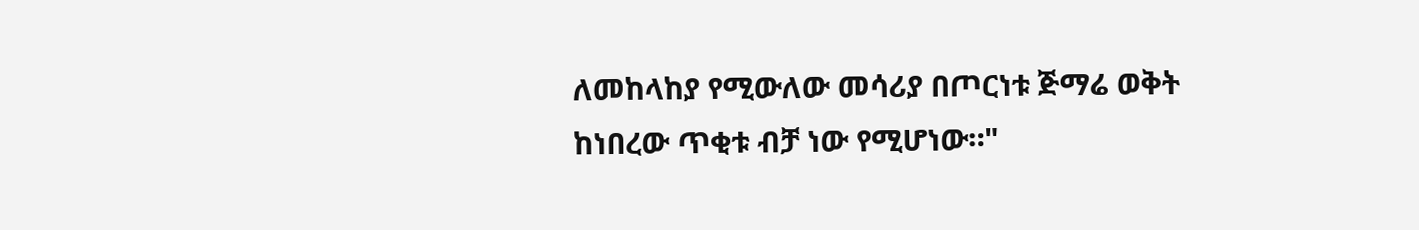ለመከላከያ የሚውለው መሳሪያ በጦርነቱ ጅማሬ ወቅት ከነበረው ጥቂቱ ብቻ ነው የሚሆነው።"